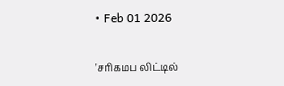• Feb 01 2026

'சரிகமப லிட்டில்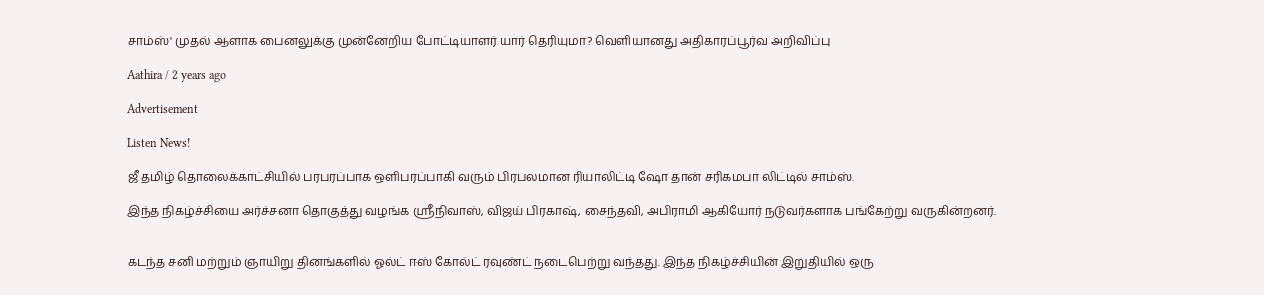சாம்ஸ்' முதல் ஆளாக பைனலுக்கு முன்னேறிய போட்டியாளர் யார் தெரியுமா? வெளியானது அதிகாரப்பூர்வ அறிவிப்பு

Aathira / 2 years ago

Advertisement

Listen News!

ஜீ தமிழ் தொலைக்காட்சியில் பரபரப்பாக ஒளிபரப்பாகி வரும் பிரபலமான ரியாலிட்டி ஷோ தான் சரிகமபா லிட்டில் சாம்ஸ்.

இந்த நிகழ்ச்சியை அர்ச்சனா தொகுத்து வழங்க ஸ்ரீநிவாஸ், விஜய் பிரகாஷ், சைந்தவி, அபிராமி ஆகியோர் நடுவர்களாக பங்கேற்று வருகின்றனர்.


கடந்த சனி மற்றும் ஞாயிறு தினங்களில் ஓல்ட் ஈஸ் கோல்ட் ரவுண்ட் நடைபெற்று வந்தது. இந்த நிகழ்ச்சியின் இறுதியில் ஒரு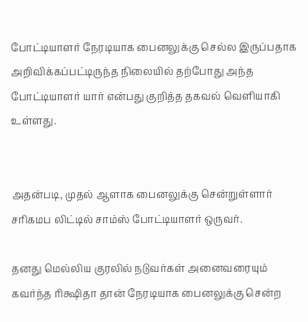போட்டியாளர் நேரடியாக பைனலுக்கு செல்ல இருப்பதாக அறிவிக்கப்பட்டிருந்த நிலையில் தற்போது அந்த போட்டியாளர் யார் என்பது குறித்த தகவல் வெளியாகி உள்ளது.


அதன்படி, முதல் ஆளாக பைனலுக்கு சென்றுள்ளார் சரிகமப லிட்டில் சாம்ஸ் போட்டியாளர் ஒருவர்.

தனது மெல்லிய குரலில் நடுவர்கள் அனைவரையும் கவர்ந்த ரிக்ஷிதா தான் நேரடியாக பைனலுக்கு சென்ற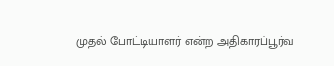முதல் போட்டியாளர் என்ற அதிகாரப்பூர்வ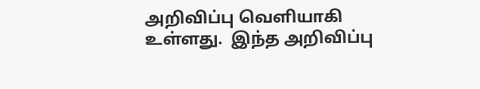அறிவிப்பு வெளியாகி உள்ளது.  இந்த அறிவிப்பு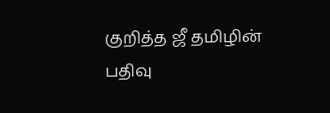குறித்த ஜீ தமிழின் பதிவு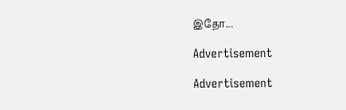இதோ...

Advertisement

Advertisement